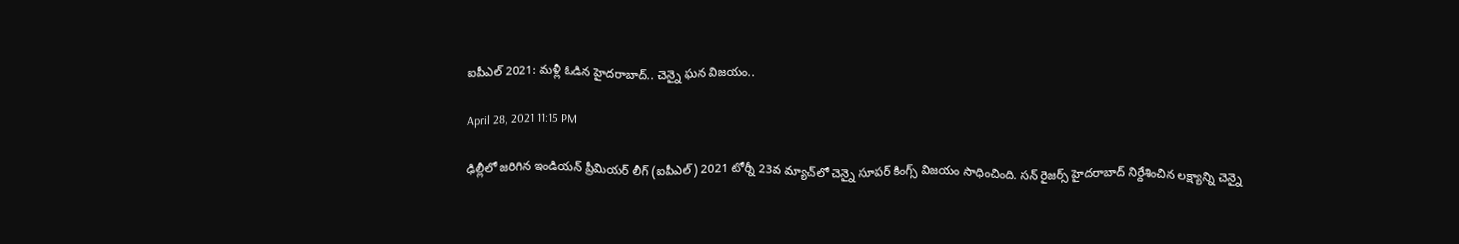ఐపీఎల్ 2021: మ‌ళ్లీ ఓడిన హైద‌రాబాద్‌.. చెన్నై ఘ‌న విజ‌యం..

April 28, 2021 11:15 PM

ఢిల్లీలో జ‌రిగిన ఇండియ‌న్ ప్రీమియ‌ర్ లీగ్ (ఐపీఎల్‌) 2021 టోర్నీ 23వ మ్యాచ్‌లో చెన్నై సూప‌ర్ కింగ్స్ విజ‌యం సాధించింది. సన్ రైజర్స్ హైద‌రాబాద్ నిర్దేశించిన ల‌క్ష్యాన్ని చెన్నై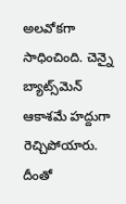అల‌వోక‌గా సాధించింది. చెన్నై బ్యాట్స్‌మెన్ ఆకాశ‌మే హ‌ద్దుగా రెచ్చిపోయారు. దీంతో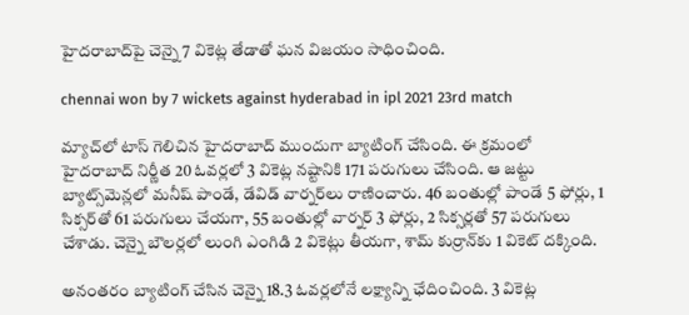హైద‌రాబాద్‌పై చెన్నై 7 వికెట్ల తేడాతో ఘ‌న విజ‌యం సాధించింది.

chennai won by 7 wickets against hyderabad in ipl 2021 23rd match

మ్యాచ్‌లో టాస్ గెలిచిన హైద‌రాబాద్ ముందుగా బ్యాటింగ్ చేసింది. ఈ క్ర‌మంలో హైద‌రాబాద్ నిర్ణీత 20 ఓవ‌ర్ల‌లో 3 వికెట్ల న‌ష్టానికి 171 ప‌రుగులు చేసింది. ఆ జ‌ట్టు బ్యాట్స్‌మెన్ల‌లో మ‌నీష్ పాండే, డేవిడ్ వార్న‌ర్‌లు రాణించారు. 46 బంతుల్లో పాండే 5 ఫోర్లు, 1 సిక్స‌ర్‌తో 61 ప‌రుగులు చేయ‌గా, 55 బంతుల్లో వార్న‌ర్ 3 ఫోర్లు, 2 సిక్స‌ర్ల‌తో 57 ప‌రుగులు చేశాడు. చెన్నై బౌల‌ర్ల‌లో లుంగి ఎంగిడి 2 వికెట్లు తీయ‌గా, శామ్ కుర్రాన్‌కు 1 వికెట్ ద‌క్కింది.

అనంత‌రం బ్యాటింగ్ చేసిన చెన్నై 18.3 ఓవ‌ర్ల‌లోనే ల‌క్ష్యాన్ని ఛేదించింది. 3 వికెట్ల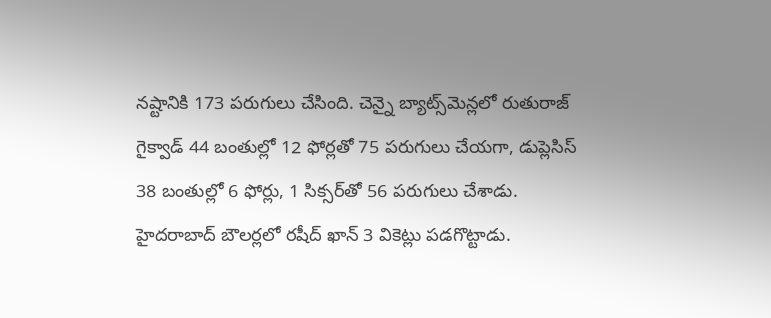న‌ష్టానికి 173 ప‌రుగులు చేసింది. చెన్నై బ్యాట్స్‌మెన్ల‌లో రుతురాజ్ గైక్వాడ్ 44 బంతుల్లో 12 ఫోర్ల‌తో 75 ప‌రుగులు చేయ‌గా, డుప్లెసిస్ 38 బంతుల్లో 6 ఫోర్లు, 1 సిక్స‌ర్‌తో 56 ప‌రుగులు చేశాడు. హైద‌రాబాద్ బౌల‌ర్ల‌లో ర‌షీద్ ఖాన్ 3 వికెట్లు ప‌డ‌గొట్టాడు.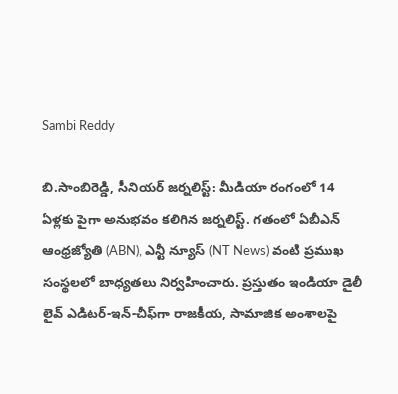Sambi Reddy

బి.సాంబిరెడ్డి, సీనియర్ జర్నలిస్ట్: మీడియా రంగంలో 14 ఏళ్లకు పైగా అనుభవం కలిగిన జర్నలిస్ట్. గతంలో ఏబీఎన్ ఆంధ్ర‌జ్యోతి (ABN), ఎన్టీ న్యూస్ (NT News) వంటి ప్రముఖ సంస్థలలో బాధ్యతలు నిర్వహించారు. ప్రస్తుతం ఇండియా డైలీ లైవ్ ఎడిటర్-ఇన్-చీఫ్‌గా రాజకీయ, సామాజిక అంశాలపై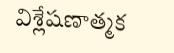విశ్లేషణాత్మక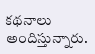కథనాలు అందిస్తున్నారు.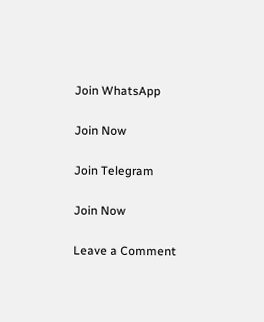Join WhatsApp

Join Now

Join Telegram

Join Now

Leave a Comment